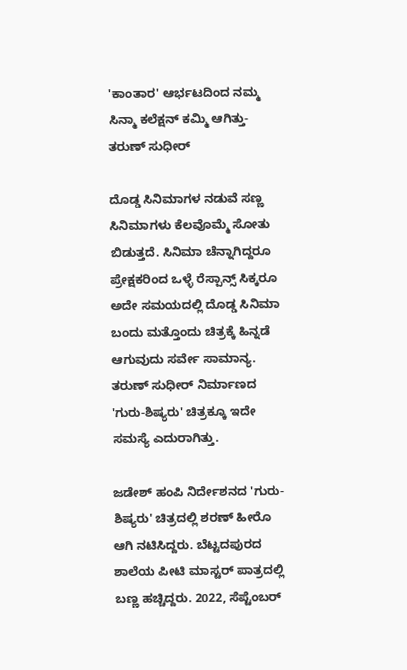'ಕಾಂತಾರ' ಆರ್ಭಟದಿಂದ ನಮ್ಮ ಸಿನ್ಮಾ ಕಲೆಕ್ಷನ್ ಕಮ್ಮಿ ಆಗಿತ್ತು- ತರುಣ್ ಸುಧೀರ್

ದೊಡ್ಡ ಸಿನಿಮಾಗಳ ನಡುವೆ ಸಣ್ಣ ಸಿನಿಮಾಗಳು ಕೆಲವೊಮ್ಮೆ ಸೋತು ಬಿಡುತ್ತದೆ. ಸಿನಿಮಾ ಚೆನ್ನಾಗಿದ್ದರೂ ಪ್ರೇಕ್ಷಕರಿಂದ ಒಳ್ಳೆ ರೆಸ್ಪಾನ್ಸ್ ಸಿಕ್ಕರೂ ಅದೇ ಸಮಯದಲ್ಲಿ ದೊಡ್ಡ ಸಿನಿಮಾ ಬಂದು ಮತ್ತೊಂದು ಚಿತ್ರಕ್ಕೆ ಹಿನ್ನಡೆ ಆಗುವುದು ಸರ್ವೇ ಸಾಮಾನ್ಯ. ತರುಣ್ ಸುಧೀರ್ ನಿರ್ಮಾಣದ 'ಗುರು-ಶಿಷ್ಯರು' ಚಿತ್ರಕ್ಕೂ ಇದೇ ಸಮಸ್ಯೆ ಎದುರಾಗಿತ್ತು.

ಜಡೇಶ್ ಹಂಪಿ ನಿರ್ದೇಶನದ 'ಗುರು-ಶಿಷ್ಯರು' ಚಿತ್ರದಲ್ಲಿ ಶರಣ್ ಹೀರೊ ಆಗಿ ನಟಿಸಿದ್ದರು. ಬೆಟ್ಟದಪುರದ ಶಾಲೆಯ ಪೀಟಿ ಮಾಸ್ಟರ್ ಪಾತ್ರದಲ್ಲಿ ಬಣ್ಣ ಹಚ್ಚಿದ್ದರು. 2022, ಸೆಪ್ಟೆಂಬರ್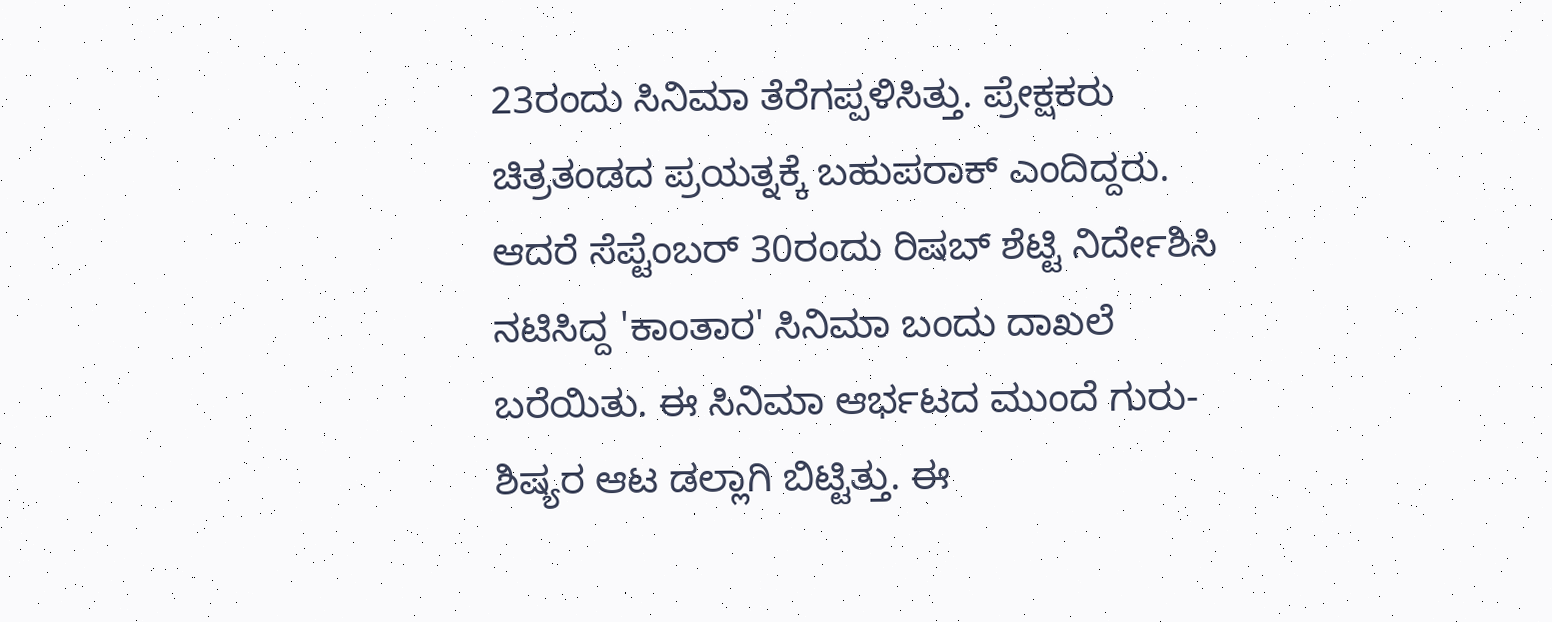23ರಂದು ಸಿನಿಮಾ ತೆರೆಗಪ್ಪಳಿಸಿತ್ತು. ಪ್ರೇಕ್ಷಕರು ಚಿತ್ರತಂಡದ ಪ್ರಯತ್ನಕ್ಕೆ ಬಹುಪರಾಕ್ ಎಂದಿದ್ದರು. ಆದರೆ ಸೆಪ್ಟೆಂಬರ್ 30ರಂದು ರಿಷಬ್ ಶೆಟ್ಟಿ ನಿರ್ದೇಶಿಸಿ ನಟಿಸಿದ್ದ 'ಕಾಂತಾರ' ಸಿನಿಮಾ ಬಂದು ದಾಖಲೆ ಬರೆಯಿತು. ಈ ಸಿನಿಮಾ ಆರ್ಭಟದ ಮುಂದೆ ಗುರು-ಶಿಷ್ಯರ ಆಟ ಡಲ್ಲಾಗಿ ಬಿಟ್ಟಿತ್ತು. ಈ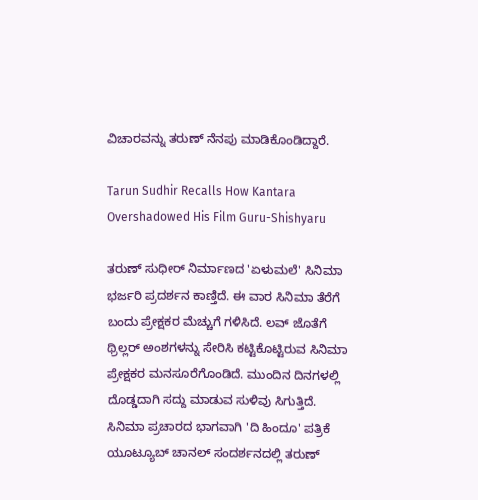ವಿಚಾರವನ್ನು ತರುಣ್ ನೆನಪು ಮಾಡಿಕೊಂಡಿದ್ದಾರೆ.

Tarun Sudhir Recalls How Kantara Overshadowed His Film Guru-Shishyaru

ತರುಣ್ ಸುಧೀರ್ ನಿರ್ಮಾಣದ 'ಏಳುಮಲೆ' ಸಿನಿಮಾ ಭರ್ಜರಿ ಪ್ರದರ್ಶನ ಕಾಣ್ತಿದೆ. ಈ ವಾರ ಸಿನಿಮಾ ತೆರೆಗೆ ಬಂದು ಪ್ರೇಕ್ಷಕರ ಮೆಚ್ಚುಗೆ ಗಳಿಸಿದೆ. ಲವ್ ಜೊತೆಗೆ ಥ್ರಿಲ್ಲರ್ ಅಂಶಗಳನ್ನು ಸೇರಿಸಿ ಕಟ್ಟಿಕೊಟ್ಟಿರುವ ಸಿನಿಮಾ ಪ್ರೇಕ್ಷಕರ ಮನಸೂರೆಗೊಂಡಿದೆ. ಮುಂದಿನ ದಿನಗಳಲ್ಲಿ ದೊಡ್ಡದಾಗಿ ಸದ್ದು ಮಾಡುವ ಸುಳಿವು ಸಿಗುತ್ತಿದೆ. ಸಿನಿಮಾ ಪ್ರಚಾರದ ಭಾಗವಾಗಿ 'ದಿ ಹಿಂದೂ' ಪತ್ರಿಕೆ ಯೂಟ್ಯೂಬ್ ಚಾನಲ್ ಸಂದರ್ಶನದಲ್ಲಿ ತರುಣ್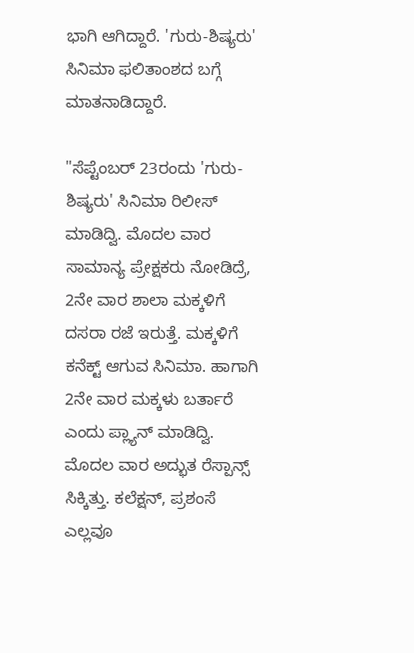ಭಾಗಿ ಆಗಿದ್ದಾರೆ. 'ಗುರು-ಶಿಷ್ಯರು' ಸಿನಿಮಾ ಫಲಿತಾಂಶದ ಬಗ್ಗೆ ಮಾತನಾಡಿದ್ದಾರೆ.

"ಸೆಪ್ಟೆಂಬರ್ 23ರಂದು 'ಗುರು-ಶಿಷ್ಯರು' ಸಿನಿಮಾ ರಿಲೀಸ್ ಮಾಡಿದ್ವಿ. ಮೊದಲ ವಾರ ಸಾಮಾನ್ಯ ಪ್ರೇಕ್ಷಕರು ನೋಡಿದ್ರೆ, 2ನೇ ವಾರ ಶಾಲಾ ಮಕ್ಕಳಿಗೆ ದಸರಾ ರಜೆ ಇರುತ್ತೆ. ಮಕ್ಕಳಿಗೆ ಕನೆಕ್ಟ್ ಆಗುವ ಸಿನಿಮಾ. ಹಾಗಾಗಿ 2ನೇ ವಾರ ಮಕ್ಕಳು ಬರ್ತಾರೆ ಎಂದು ಪ್ಲ್ಯಾನ್ ಮಾಡಿದ್ವಿ. ಮೊದಲ ವಾರ ಅದ್ಭುತ ರೆಸ್ಪಾನ್ಸ್ ಸಿಕ್ಕಿತ್ತು. ಕಲೆಕ್ಷನ್, ಪ್ರಶಂಸೆ ಎಲ್ಲವೂ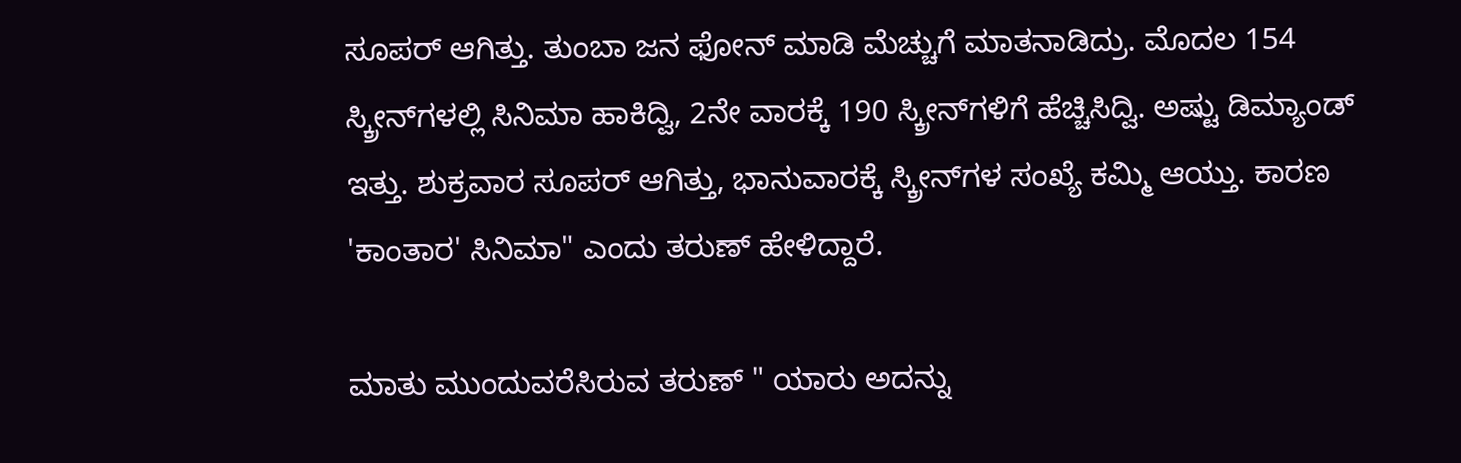ಸೂಪರ್ ಆಗಿತ್ತು. ತುಂಬಾ ಜನ ಫೋನ್ ಮಾಡಿ ಮೆಚ್ಚುಗೆ ಮಾತನಾಡಿದ್ರು. ಮೊದಲ 154 ಸ್ಕ್ರೀನ್‌ಗಳಲ್ಲಿ ಸಿನಿಮಾ ಹಾಕಿದ್ವಿ, 2ನೇ ವಾರಕ್ಕೆ 190 ಸ್ಕ್ರೀನ್‌ಗಳಿಗೆ ಹೆಚ್ಚಿಸಿದ್ವಿ. ಅಷ್ಟು ಡಿಮ್ಯಾಂಡ್ ಇತ್ತು. ಶುಕ್ರವಾರ ಸೂಪರ್ ಆಗಿತ್ತು, ಭಾನುವಾರಕ್ಕೆ ಸ್ಕ್ರೀನ್‌ಗಳ ಸಂಖ್ಯೆ ಕಮ್ಮಿ ಆಯ್ತು. ಕಾರಣ 'ಕಾಂತಾರ' ಸಿನಿಮಾ" ಎಂದು ತರುಣ್ ಹೇಳಿದ್ದಾರೆ.

ಮಾತು ಮುಂದುವರೆಸಿರುವ ತರುಣ್ " ಯಾರು ಅದನ್ನು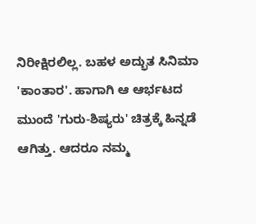ನಿರೀಕ್ಷಿರಲಿಲ್ಲ. ಬಹಳ ಅದ್ಭುತ ಸಿನಿಮಾ 'ಕಾಂತಾರ'. ಹಾಗಾಗಿ ಆ ಆರ್ಭಟದ ಮುಂದೆ 'ಗುರು-ಶಿಷ್ಯರು' ಚಿತ್ರಕ್ಕೆ ಹಿನ್ನಡೆ ಆಗಿತ್ತು. ಆದರೂ ನಮ್ಮ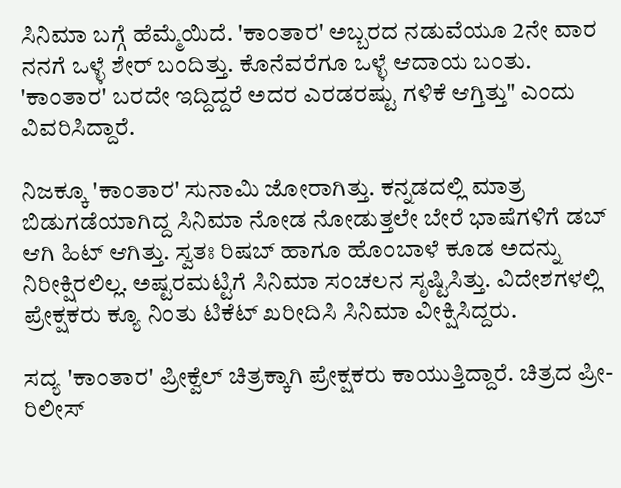ಸಿನಿಮಾ ಬಗ್ಗೆ ಹೆಮ್ಮೆಯಿದೆ. 'ಕಾಂತಾರ' ಅಬ್ಬರದ ನಡುವೆಯೂ 2ನೇ ವಾರ ನನಗೆ ಒಳ್ಳೆ ಶೇರ್ ಬಂದಿತ್ತು. ಕೊನೆವರೆಗೂ ಒಳ್ಳೆ ಆದಾಯ ಬಂತು. 'ಕಾಂತಾರ' ಬರದೇ ಇದ್ದಿದ್ದರೆ ಅದರ ಎರಡರಷ್ಟು ಗಳಿಕೆ ಆಗ್ತಿತ್ತು" ಎಂದು ವಿವರಿಸಿದ್ದಾರೆ.

ನಿಜಕ್ಕೂ 'ಕಾಂತಾರ' ಸುನಾಮಿ ಜೋರಾಗಿತ್ತು. ಕನ್ನಡದಲ್ಲಿ ಮಾತ್ರ ಬಿಡುಗಡೆಯಾಗಿದ್ದ ಸಿನಿಮಾ ನೋಡ ನೋಡುತ್ತಲೇ ಬೇರೆ ಭಾಷೆಗಳಿಗೆ ಡಬ್ ಆಗಿ ಹಿಟ್ ಆಗಿತ್ತು. ಸ್ವತಃ ರಿಷಬ್ ಹಾಗೂ ಹೊಂಬಾಳೆ ಕೂಡ ಅದನ್ನು ನಿರೀಕ್ಷಿರಲಿಲ್ಲ. ಅಷ್ಟರಮಟ್ಟಿಗೆ ಸಿನಿಮಾ ಸಂಚಲನ ಸೃಷ್ಟಿಸಿತ್ತು. ವಿದೇಶಗಳಲ್ಲಿ ಪ್ರೇಕ್ಷಕರು ಕ್ಯೂ ನಿಂತು ಟಿಕೆಟ್ ಖರೀದಿಸಿ ಸಿನಿಮಾ ವೀಕ್ಷಿಸಿದ್ದರು.

ಸದ್ಯ 'ಕಾಂತಾರ' ಪ್ರೀಕ್ವೆಲ್ ಚಿತ್ರಕ್ಕಾಗಿ ಪ್ರೇಕ್ಷಕರು ಕಾಯುತ್ತಿದ್ದಾರೆ. ಚಿತ್ರದ ಪ್ರೀ- ರಿಲೀಸ್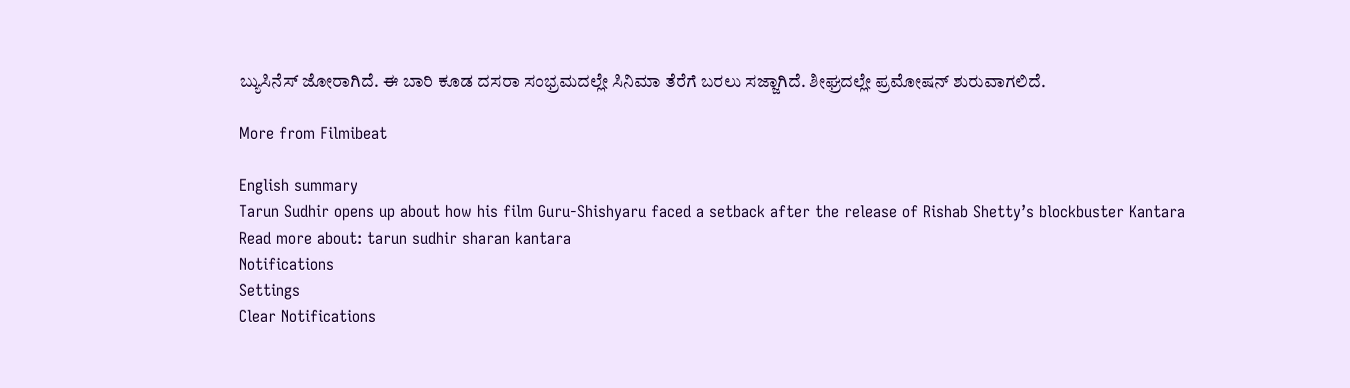ಬ್ಯುಸಿನೆಸ್ ಜೋರಾಗಿದೆ. ಈ ಬಾರಿ ಕೂಡ ದಸರಾ ಸಂಭ್ರಮದಲ್ಲೇ ಸಿನಿಮಾ ತೆರೆಗೆ ಬರಲು ಸಜ್ಜಾಗಿದೆ. ಶೀಘ್ರದಲ್ಲೇ ಪ್ರಮೋಷನ್ ಶುರುವಾಗಲಿದೆ.

More from Filmibeat

English summary
Tarun Sudhir opens up about how his film Guru-Shishyaru faced a setback after the release of Rishab Shetty’s blockbuster Kantara
Read more about: tarun sudhir sharan kantara
Notifications
Settings
Clear Notifications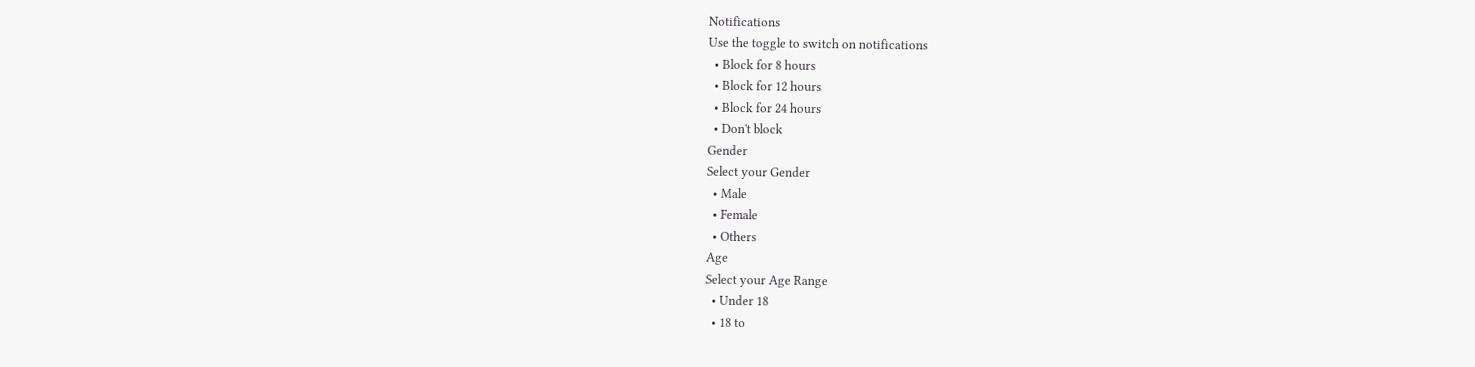Notifications
Use the toggle to switch on notifications
  • Block for 8 hours
  • Block for 12 hours
  • Block for 24 hours
  • Don't block
Gender
Select your Gender
  • Male
  • Female
  • Others
Age
Select your Age Range
  • Under 18
  • 18 to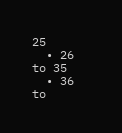25
  • 26 to 35
  • 36 to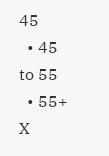45
  • 45 to 55
  • 55+
X